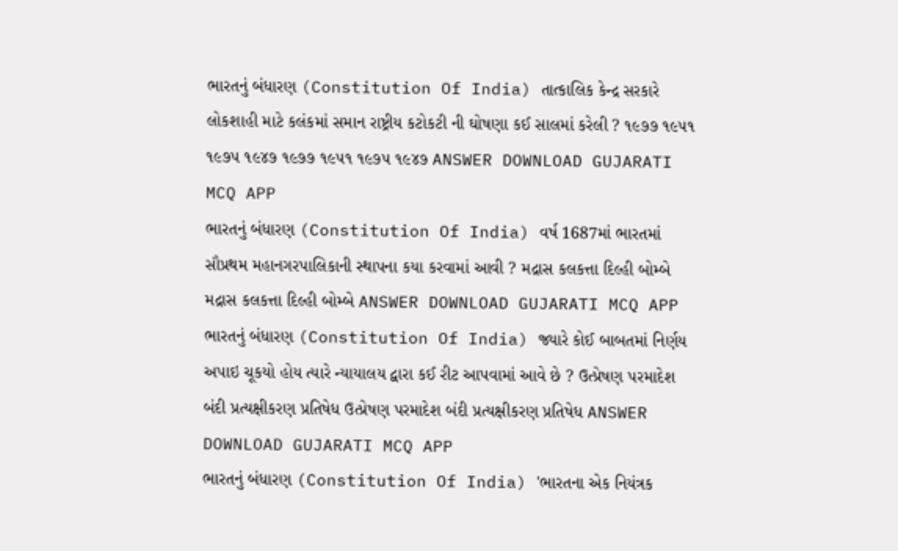ભારતનું બંધારણ (Constitution Of India) તાત્કાલિક કેન્દ્ર સરકારે લોકશાહી માટે કલંકમાં સમાન રાષ્ટ્રીય કટોકટી ની ઘોષણા કઈ સાલમાં કરેલી ? ૧૯૭૭ ૧૯૫૧ ૧૯૭૫ ૧૯૪૭ ૧૯૭૭ ૧૯૫૧ ૧૯૭૫ ૧૯૪૭ ANSWER DOWNLOAD GUJARATI MCQ APP
ભારતનું બંધારણ (Constitution Of India) વર્ષ 1687માં ભારતમાં સૌપ્રથમ મહાનગરપાલિકાની સ્થાપના કયા કરવામાં આવી ? મદ્રાસ કલકત્તા દિલ્હી બોમ્બે મદ્રાસ કલકત્તા દિલ્હી બોમ્બે ANSWER DOWNLOAD GUJARATI MCQ APP
ભારતનું બંધારણ (Constitution Of India) જ્યારે કોઈ બાબતમાં નિર્ણય અપાઇ ચૂકયો હોય ત્યારે ન્યાયાલય દ્વારા કઈ રીટ આપવામાં આવે છે ? ઉત્પ્રેષણ પરમાદેશ બંદી પ્રત્યક્ષીકરણ પ્રતિષેધ ઉત્પ્રેષણ પરમાદેશ બંદી પ્રત્યક્ષીકરણ પ્રતિષેધ ANSWER DOWNLOAD GUJARATI MCQ APP
ભારતનું બંધારણ (Constitution Of India) 'ભારતના એક નિયંત્રક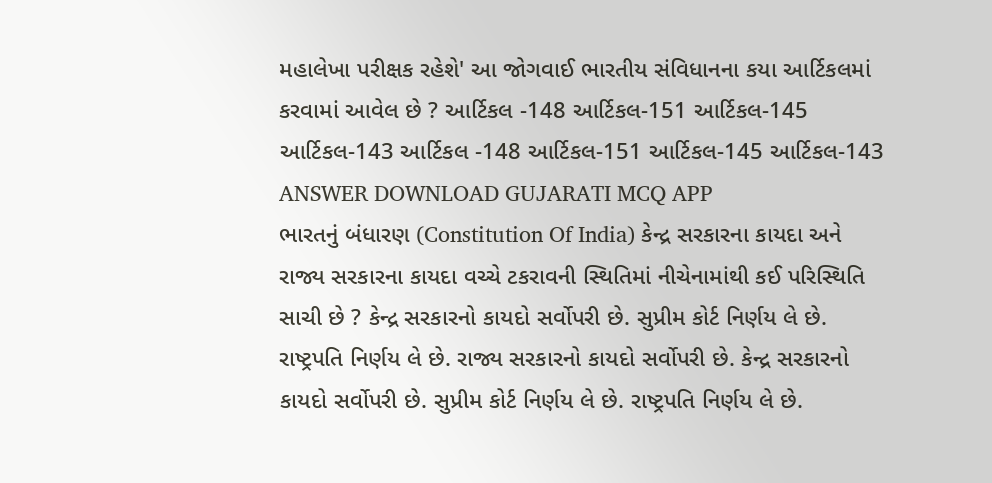મહાલેખા પરીક્ષક રહેશે' આ જોગવાઈ ભારતીય સંવિધાનના કયા આર્ટિકલમાં કરવામાં આવેલ છે ? આર્ટિકલ -148 આર્ટિકલ-151 આર્ટિકલ-145 આર્ટિકલ-143 આર્ટિકલ -148 આર્ટિકલ-151 આર્ટિકલ-145 આર્ટિકલ-143 ANSWER DOWNLOAD GUJARATI MCQ APP
ભારતનું બંધારણ (Constitution Of India) કેન્દ્ર સરકારના કાયદા અને રાજ્ય સરકારના કાયદા વચ્ચે ટકરાવની સ્થિતિમાં નીચેનામાંથી કઈ પરિસ્થિતિ સાચી છે ? કેન્દ્ર સરકારનો કાયદો સર્વોપરી છે. સુપ્રીમ કોર્ટ નિર્ણય લે છે. રાષ્ટ્રપતિ નિર્ણય લે છે. રાજ્ય સરકારનો કાયદો સર્વોપરી છે. કેન્દ્ર સરકારનો કાયદો સર્વોપરી છે. સુપ્રીમ કોર્ટ નિર્ણય લે છે. રાષ્ટ્રપતિ નિર્ણય લે છે.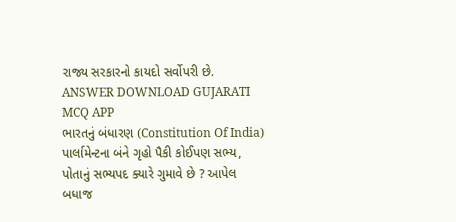રાજ્ય સરકારનો કાયદો સર્વોપરી છે. ANSWER DOWNLOAD GUJARATI MCQ APP
ભારતનું બંધારણ (Constitution Of India) પાર્લામેન્ટના બંને ગૃહો પૈકી કોઈપણ સભ્ય, પોતાનું સભ્યપદ ક્યારે ગુમાવે છે ? આપેલ બધાજ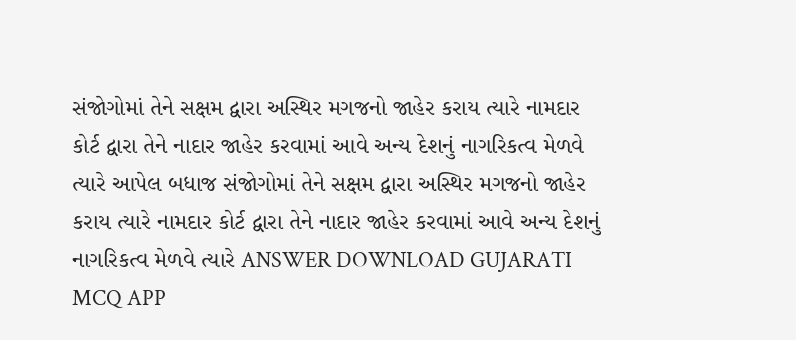સંજોગોમાં તેને સક્ષમ દ્વારા અસ્થિર મગજનો જાહેર કરાય ત્યારે નામદાર કોર્ટ દ્વારા તેને નાદાર જાહેર કરવામાં આવે અન્ય દેશનું નાગરિકત્વ મેળવે ત્યારે આપેલ બધાજ સંજોગોમાં તેને સક્ષમ દ્વારા અસ્થિર મગજનો જાહેર કરાય ત્યારે નામદાર કોર્ટ દ્વારા તેને નાદાર જાહેર કરવામાં આવે અન્ય દેશનું નાગરિકત્વ મેળવે ત્યારે ANSWER DOWNLOAD GUJARATI MCQ APP